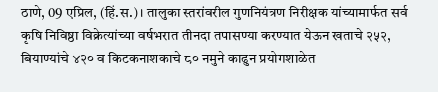ठाणे, 09 एप्रिल, (हिं.स.)। तालुका स्तरांवरील गुणनियंत्रण निरीक्षक यांच्यामार्फत सर्व कृषि निविष्ठा विक्रेत्यांच्या वर्षभरात तीनदा तपासण्या करण्यात येऊन खताचे २५२, बियाण्यांचे ४२० व किटकनाशकाचे ८० नमुने काढुन प्रयोगशाळेत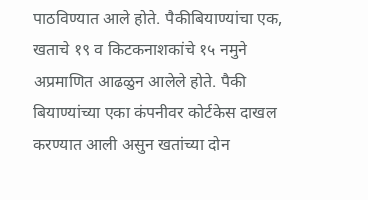पाठविण्यात आले होते. पैकीबियाण्यांचा एक, खताचे १९ व किटकनाशकांचे १५ नमुने अप्रमाणित आढळुन आलेले होते. पैकी बियाण्यांच्या एका कंपनीवर कोर्टकेस दाखल करण्यात आली असुन खतांच्या दोन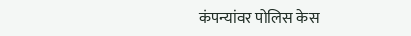कंपन्यांवर पोलिस केस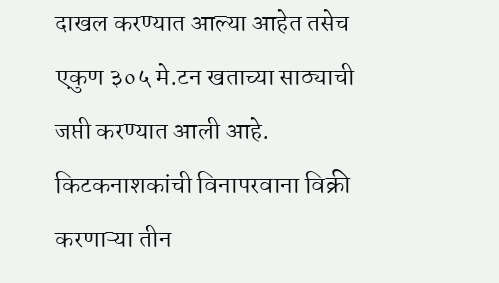दाखल करण्यात आल्या आहेत तसेच एकुण ३०५ मे.टन खताच्या साठ्याची जप्ती करण्यात आली आहे.
किटकनाशकांची विनापरवाना विक्री करणाऱ्या तीन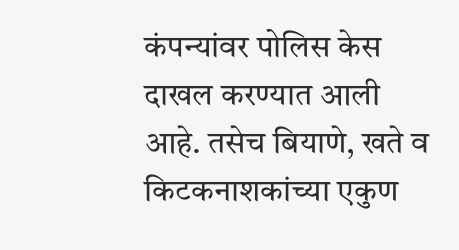कंपन्यांवर पोलिस केस दाखल करण्यात आली आहे. तसेच बियाणे, खते व किटकनाशकांच्या एकुण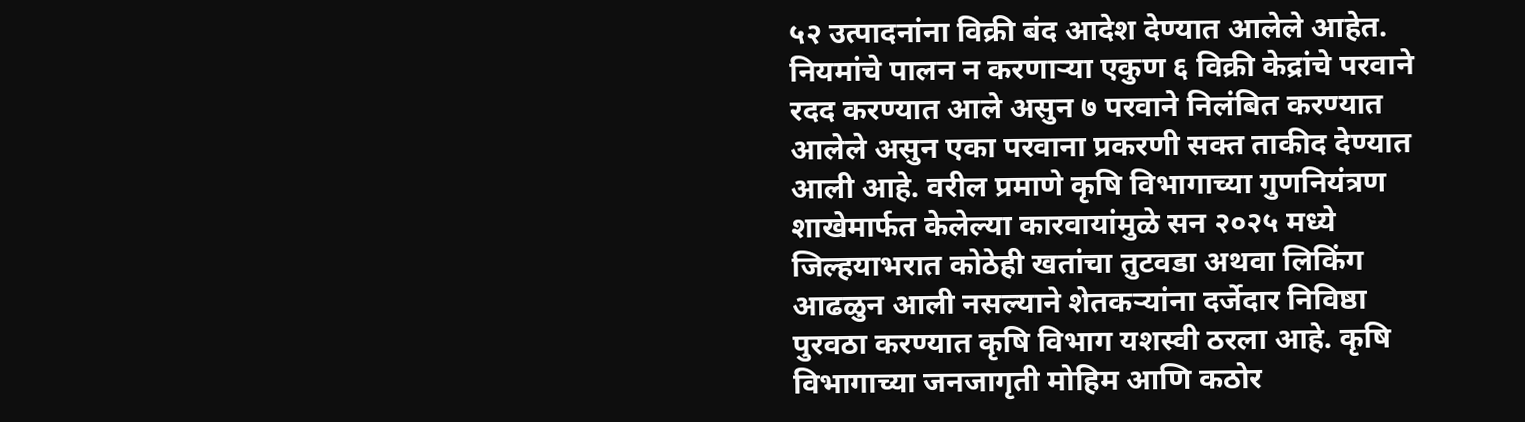५२ उत्पादनांना विक्री बंद आदेश देण्यात आलेले आहेत. नियमांचे पालन न करणाऱ्या एकुण ६ विक्री केद्रांचे परवाने रदद करण्यात आले असुन ७ परवाने निलंबित करण्यात आलेले असुन एका परवाना प्रकरणी सक्त ताकीद देण्यात आली आहे. वरील प्रमाणे कृषि विभागाच्या गुणनियंत्रण शाखेमार्फत केलेल्या कारवायांमुळे सन २०२५ मध्ये जिल्हयाभरात कोठेही खतांचा तुटवडा अथवा लिकिंग आढळुन आली नसल्याने शेतकऱ्यांना दर्जेदार निविष्ठा पुरवठा करण्यात कृषि विभाग यशस्वी ठरला आहे. कृषि विभागाच्या जनजागृती मोहिम आणि कठोर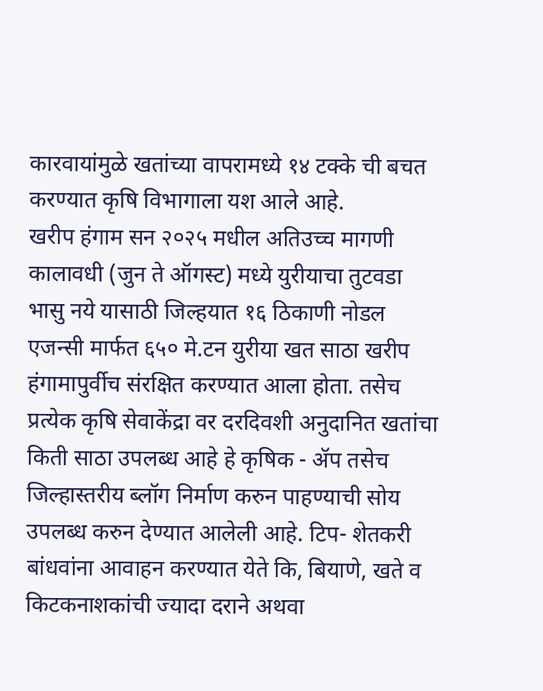कारवायांमुळे खतांच्या वापरामध्ये १४ टक्के ची बचत करण्यात कृषि विभागाला यश आले आहे.
खरीप हंगाम सन २०२५ मधील अतिउच्च मागणी कालावधी (जुन ते ऑगस्ट) मध्ये युरीयाचा तुटवडा भासु नये यासाठी जिल्हयात १६ ठिकाणी नोडल एजन्सी मार्फत ६५० मे.टन युरीया खत साठा खरीप हंगामापुर्वीच संरक्षित करण्यात आला होता. तसेच प्रत्येक कृषि सेवाकेंद्रा वर दरदिवशी अनुदानित खतांचा किती साठा उपलब्ध आहे हे कृषिक - ॲप तसेच जिल्हास्तरीय ब्लॉग निर्माण करुन पाहण्याची सोय उपलब्ध करुन देण्यात आलेली आहे. टिप- शेतकरी बांधवांना आवाहन करण्यात येते कि, बियाणे, खते व किटकनाशकांची ज्यादा दराने अथवा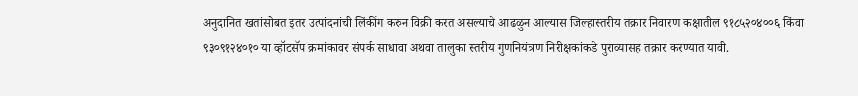अनुदानित खतांसोबत इतर उत्पांदनांची लिंकींग करुन विक्री करत असल्याचे आढळुन आल्यास जिल्हास्तरीय तक्रार निवारण कक्षातील ९१८५२०४००६ किंवा ९३०९१२४०१० या व्हॉटसॅप क्रमांकावर संपर्क साधावा अथवा तालुका स्तरीय गुणनियंत्रण निरीक्षकांकडे पुराव्यासह तक्रार करण्यात यावी.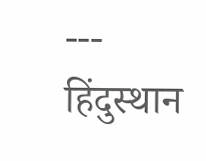---
हिंदुस्थान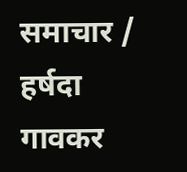समाचार / हर्षदा गावकर